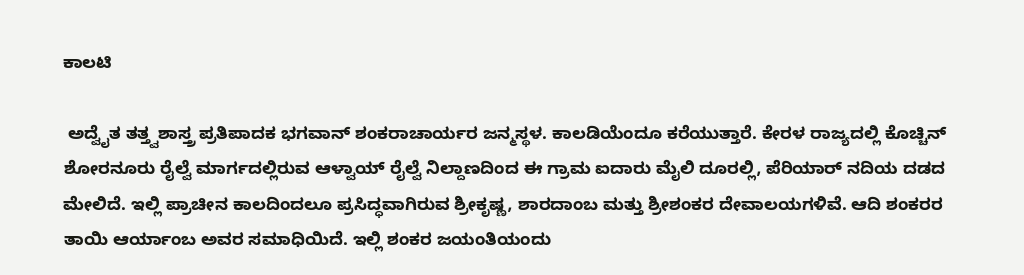ಕಾಲಟಿ

 ಅದ್ವೈತ ತತ್ತ್ವಶಾಸ್ತ್ರ ಪ್ರತಿಪಾದಕ ಭಗವಾನ್ ಶಂಕರಾಚಾರ್ಯರ ಜನ್ಮಸ್ಥಳ. ಕಾಲಡಿಯೆಂದೂ ಕರೆಯುತ್ತಾರೆ. ಕೇರಳ ರಾಜ್ಯದಲ್ಲಿ ಕೊಚ್ಚಿನ್ ಶೋರನೂರು ರೈಲ್ವೆ ಮಾರ್ಗದಲ್ಲಿರುವ ಆಳ್ವಾಯ್ ರೈಲ್ವೆ ನಿಲ್ದಾಣದಿಂದ ಈ ಗ್ರಾಮ ಐದಾರು ಮೈಲಿ ದೂರಲ್ಲಿ, ಪೆರಿಯಾರ್ ನದಿಯ ದಡದ ಮೇಲಿದೆ. ಇಲ್ಲಿ ಪ್ರಾಚೀನ ಕಾಲದಿಂದಲೂ ಪ್ರಸಿದ್ಧವಾಗಿರುವ ಶ್ರೀಕೃಷ್ಣ, ಶಾರದಾಂಬ ಮತ್ತು ಶ್ರೀಶಂಕರ ದೇವಾಲಯಗಳಿವೆ. ಆದಿ ಶಂಕರರ ತಾಯಿ ಆರ್ಯಾಂಬ ಅವರ ಸಮಾಧಿಯಿದೆ. ಇಲ್ಲಿ ಶಂಕರ ಜಯಂತಿಯಂದು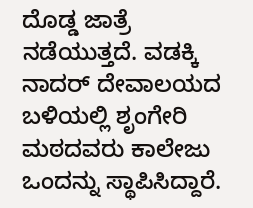ದೊಡ್ಡ ಜಾತ್ರೆ ನಡೆಯುತ್ತದೆ. ವಡಕ್ಕಿ ನಾದರ್ ದೇವಾಲಯದ ಬಳಿಯಲ್ಲಿ ಶೃಂಗೇರಿ ಮಠದವರು ಕಾಲೇಜು ಒಂದನ್ನು ಸ್ಥಾಪಿಸಿದ್ದಾರೆ.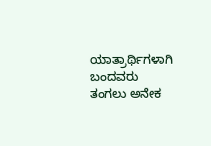ಯಾತ್ರಾರ್ಥಿಗಳಾಗಿ ಬಂದವರು ತಂಗಲು ಅನೇಕ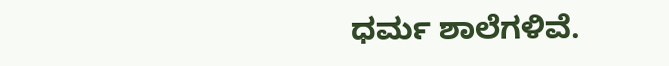ಧರ್ಮ ಶಾಲೆಗಳಿವೆ.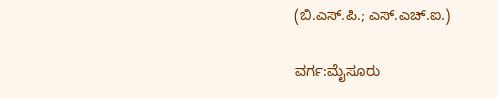(ಬಿ.ಎಸ್.ಪಿ.; ಎಸ್.ಎಚ್.ಐ.)

ವರ್ಗ:ಮೈಸೂರು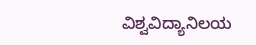ವಿಶ್ವವಿದ್ಯಾನಿಲಯ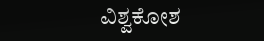ವಿಶ್ವಕೋಶ